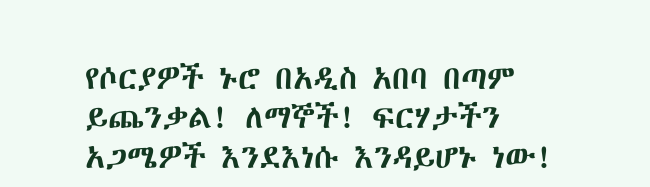የሶርያዎች ኑሮ በአዲስ አበባ በጣም ይጨንቃል! ለማኞች! ፍርሃታችን አጋሜዎች እንደእነሱ እንዳይሆኑ ነው!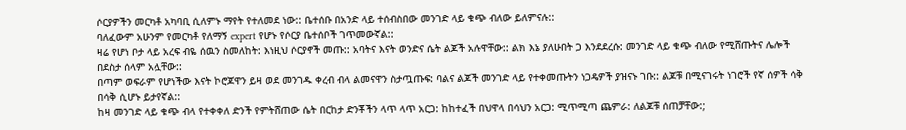ሶርያዎችን መርካቶ አካባቢ ሲለምኑ ማየት የተለመደ ነው:: ቤተሰቡ በአንድ ላይ ተሰብስበው መንገድ ላይ ቁጭ ብለው ይለምናሉ::
ባለፈውም አሁንም የመርካቶ የለማኝ expert የሆኑ የሶርያ ቤተሰቦች ገጥመውኛል::
ዛሬ የሆነ ቦታ ላይ አረፍ ብዬ ሰዉን ስመለከት: እነዚህ ሶርያኖች መጡ:: አባትና እናት ወንድና ሴት ልጆች አሉዋቸው:: ልክ እኔ ያለሁበት ጋ እንደደረሱ: መንገድ ላይ ቁጭ ብለው የሚሸጡትና ሌሎች በደስታ ሰላም አሏቸው::
በጣም ወፍራም የሆነችው እናት ኮሮጆዋን ይዛ ወደ መንገዱ ቀረብ ብላ ልመናዋን ስታጧጡፍ: ባልና ልጆች መንገድ ላይ የተቀመጡትን ነጋዴዎች ያዝናኑ ገቡ:: ልጆቹ በሚናገሩት ነገሮች የኛ ሰዎች ሳቅ በሳቅ ሲሆኑ ይታየኛል::
ከዛ መንገድ ላይ ቁጭ ብላ የተቀቀለ ድንች የምትሸጠው ሴት በርከታ ድንቾችን ላጥ ላጥ አርጋ: ከከተፈች በህዋላ በሳህን አርጋ: ሚጥሚጣ ጨምራ: ለልጆቹ ሰጠቻቸው:;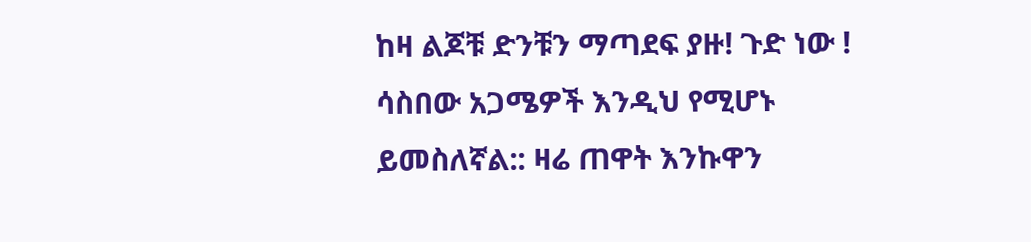ከዛ ልጆቹ ድንቹን ማጣደፍ ያዙ! ጉድ ነው !
ሳስበው አጋሜዎች እንዲህ የሚሆኑ ይመስለኛል:: ዛሬ ጠዋት እንኩዋን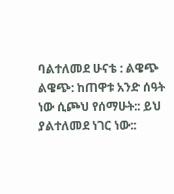ባልተለመደ ሁናቴ : ልዌጭ ልዌጭ: ከጠዋቱ አንድ ሰዓት ነው ሲጮህ የሰማሁት:: ይህ ያልተለመደ ነገር ነው::